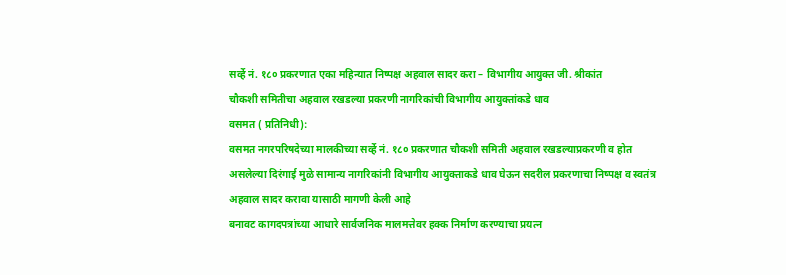सर्व्हे नं. १८० प्रकरणात एका महिन्यात निष्पक्ष अहवाल सादर करा – विभागीय आयुक्त जी. श्रीकांत
चौकशी समितीचा अहवाल रखडल्या प्रकरणी नागरिकांची विभागीय आयुक्तांकडे धाव
वसमत ( प्रतिनिधी):
वसमत नगरपरिषदेच्या मालकीच्या सर्व्हे नं. १८० प्रकरणात चौकशी समिती अहवाल रखडल्याप्रकरणी व होत असलेल्या दिरंगाई मुळे सामान्य नागरिकांनी विभागीय आयुक्ताकडे धाव घेऊन सदरील प्रकरणाचा निष्पक्ष व स्वतंत्र अहवाल सादर करावा यासाठी मागणी केली आहे
बनावट कागदपत्रांच्या आधारे सार्वजनिक मालमत्तेवर हक्क निर्माण करण्याचा प्रयत्न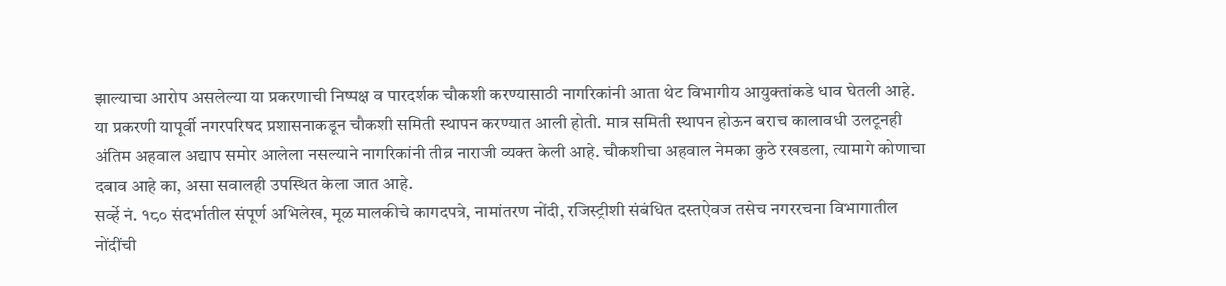झाल्याचा आरोप असलेल्या या प्रकरणाची निष्पक्ष व पारदर्शक चौकशी करण्यासाठी नागरिकांनी आता थेट विभागीय आयुक्तांकडे धाव घेतली आहे.
या प्रकरणी यापूर्वी नगरपरिषद प्रशासनाकडून चौकशी समिती स्थापन करण्यात आली होती. मात्र समिती स्थापन होऊन बराच कालावधी उलटूनही अंतिम अहवाल अद्याप समोर आलेला नसल्याने नागरिकांनी तीव्र नाराजी व्यक्त केली आहे. चौकशीचा अहवाल नेमका कुठे रखडला, त्यामागे कोणाचा दबाव आहे का, असा सवालही उपस्थित केला जात आहे.
सर्व्हे नं. १८० संदर्भातील संपूर्ण अभिलेख, मूळ मालकीचे कागदपत्रे, नामांतरण नोंदी, रजिस्ट्रीशी संबंधित दस्तऐवज तसेच नगररचना विभागातील नोंदींची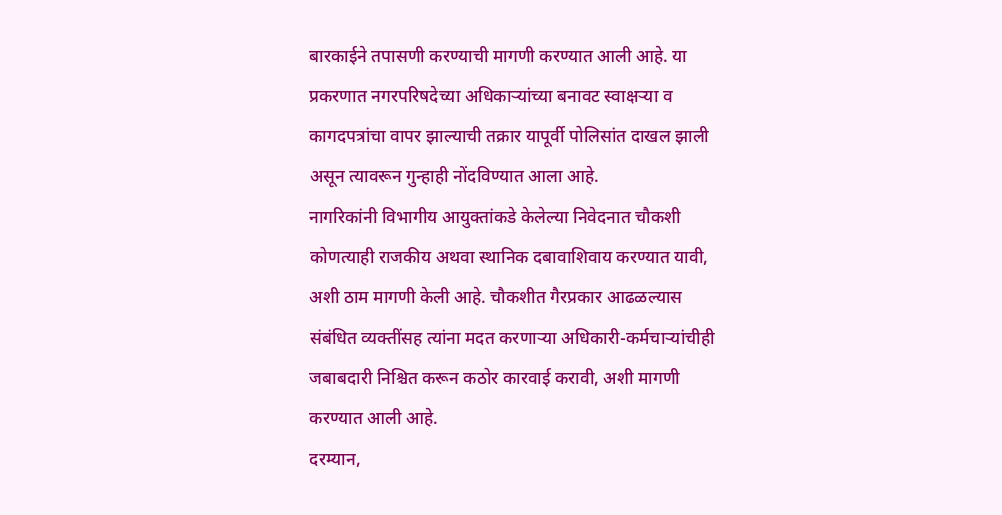बारकाईने तपासणी करण्याची मागणी करण्यात आली आहे. या प्रकरणात नगरपरिषदेच्या अधिकाऱ्यांच्या बनावट स्वाक्षऱ्या व कागदपत्रांचा वापर झाल्याची तक्रार यापूर्वी पोलिसांत दाखल झाली असून त्यावरून गुन्हाही नोंदविण्यात आला आहे.
नागरिकांनी विभागीय आयुक्तांकडे केलेल्या निवेदनात चौकशी कोणत्याही राजकीय अथवा स्थानिक दबावाशिवाय करण्यात यावी, अशी ठाम मागणी केली आहे. चौकशीत गैरप्रकार आढळल्यास संबंधित व्यक्तींसह त्यांना मदत करणाऱ्या अधिकारी-कर्मचाऱ्यांचीही जबाबदारी निश्चित करून कठोर कारवाई करावी, अशी मागणी करण्यात आली आहे.
दरम्यान,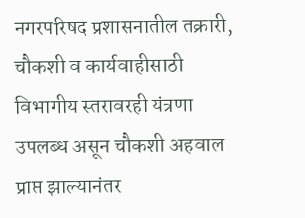नगरपरिषद प्रशासनातील तक्रारी, चौकशी व कार्यवाहीसाठी विभागीय स्तरावरही यंत्रणा उपलब्ध असून चौकशी अहवाल प्राप्त झाल्यानंतर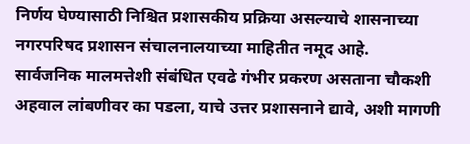निर्णय घेण्यासाठी निश्चित प्रशासकीय प्रक्रिया असल्याचे शासनाच्या नगरपरिषद प्रशासन संचालनालयाच्या माहितीत नमूद आहे.
सार्वजनिक मालमत्तेशी संबंधित एवढे गंभीर प्रकरण असताना चौकशी अहवाल लांबणीवर का पडला, याचे उत्तर प्रशासनाने द्यावे, अशी मागणी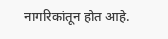नागरिकांतून होत आहे.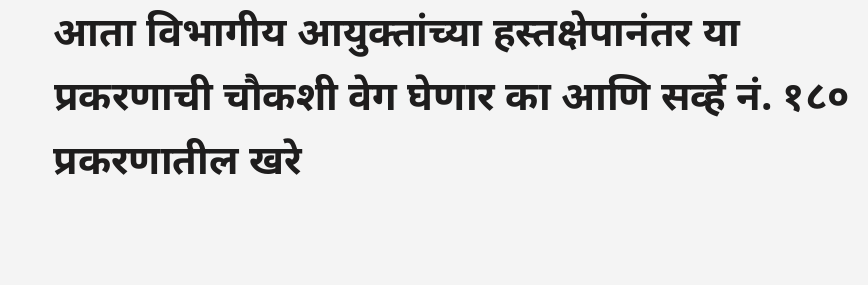आता विभागीय आयुक्तांच्या हस्तक्षेपानंतर या प्रकरणाची चौकशी वेग घेणार का आणि सर्व्हे नं. १८० प्रकरणातील खरे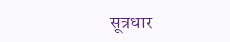सूत्रधार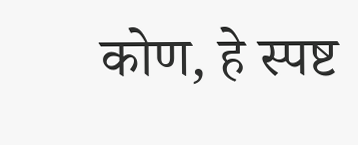कोण, हे स्पष्ट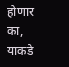होणार का, याकडे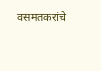वसमतकरांचे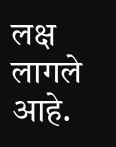लक्ष लागले आहे.